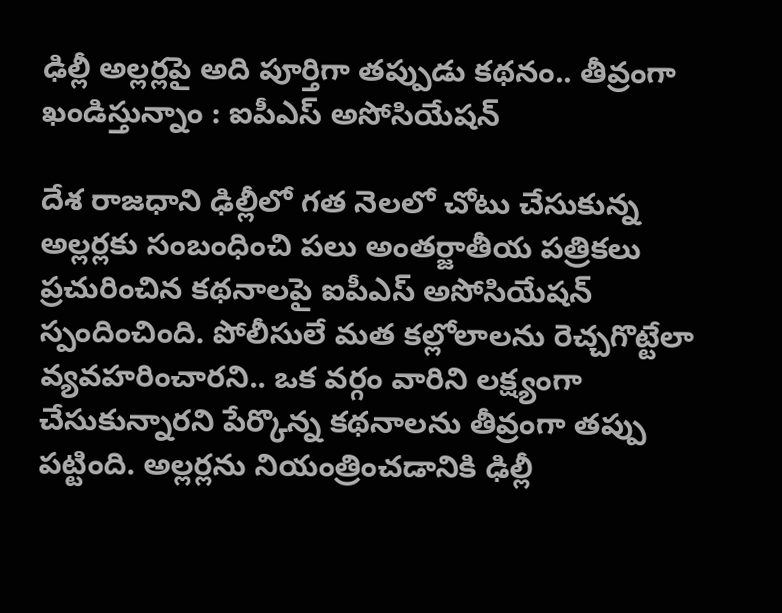ఢిల్లీ అల్లర్లపై అది పూర్తిగా తప్పుడు కథనం.. తీవ్రంగా ఖండిస్తున్నాం : ఐపీఎస్ అసోసియేషన్

దేశ రాజధాని ఢిల్లీలో గత నెలలో చోటు చేసుకున్న అల్లర్లకు సంబంధించి పలు అంతర్జాతీయ పత్రికలు ప్రచురించిన కథనాలపై ఐపీఎస్ అసోసియేషన్ స్పందించింది. పోలీసులే మత కల్లోలాలను రెచ్చగొట్టేలా వ్యవహరించారని.. ఒక వర్గం వారిని లక్ష్యంగా చేసుకున్నారని పేర్కొన్న కథనాలను తీవ్రంగా తప్పు పట్టింది. అల్లర్లను నియంత్రించడానికి ఢిల్లీ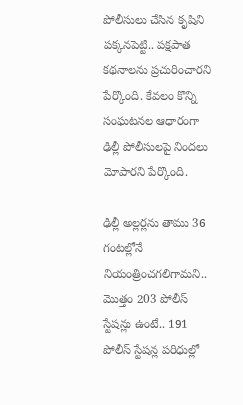పోలీసులు చేసిన కృషిని పక్కనపెట్టి.. పక్షపాత కథనాలను ప్రచురించారని పేర్కొంది. కేవలం కొన్ని సంఘటనల ఆధారంగా ఢిల్లీ పోలీసులపై నిందలు మోపారని పేర్కొంది.

ఢిల్లీ అల్లర్లను తాము 36 గంటల్లోనే నియంత్రించగలిగామని.. మొత్తం 203 పోలీస్ స్టేషన్లు ఉంటే.. 191 పోలీస్ స్టేషన్ల పరిధుల్లో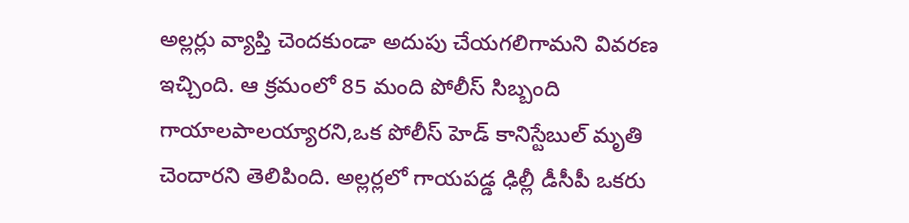అల్లర్లు వ్యాప్తి చెందకుండా అదుపు చేయగలిగామని వివరణ ఇచ్చింది. ఆ క్రమంలో 85 మంది పోలీస్ సిబ్బంది గాయాలపాలయ్యారని,ఒక పోలీస్ హెడ్ కానిస్టేబుల్ మృతి చెందారని తెలిపింది. అల్లర్లలో గాయపడ్డ ఢిల్లీ డీసీపీ ఒకరు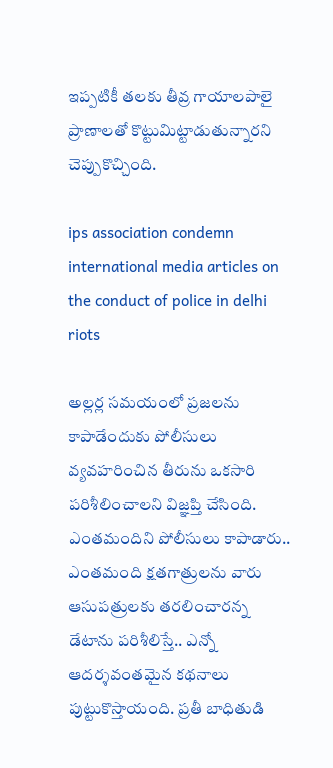ఇప్పటికీ తలకు తీవ్ర గాయాలపాలై ప్రాణాలతో కొట్టుమిట్టాడుతున్నారని చెప్పుకొచ్చింది.

ips association condemn international media articles on the conduct of police in delhi riots

అల్లర్ల సమయంలో ప్రజలను కాపాడేందుకు పోలీసులు వ్యవహరించిన తీరును ఒకసారి పరిశీలించాలని విజ్ఞప్తి చేసింది. ఎంతమందిని పోలీసులు కాపాడారు.. ఎంతమంది క్షతగాత్రులను వారు ఆసుపత్రులకు తరలించారన్న డేటాను పరిశీలిస్తే.. ఎన్నో ఆదర్శవంతమైన కథనాలు పుట్టుకొస్తాయంది. ప్రతీ బాధితుడి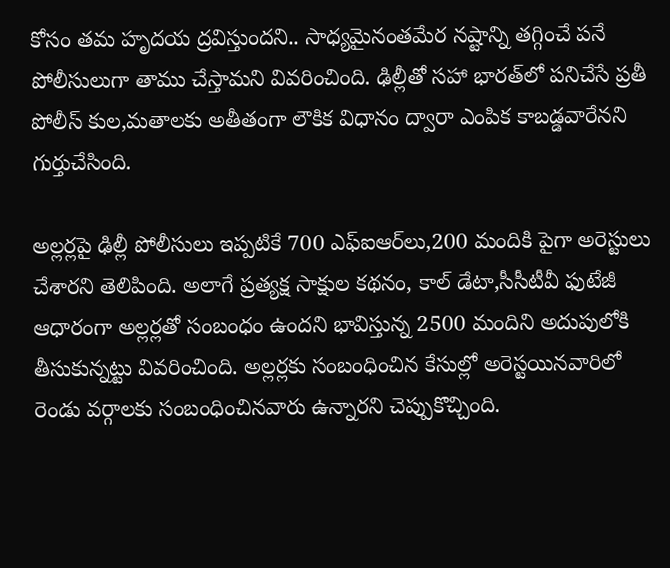కోసం తమ హృదయ ద్రవిస్తుందని.. సాధ్యమైనంతమేర నష్టాన్ని తగ్గించే పనే పోలీసులుగా తాము చేస్తామని వివరించింది. ఢిల్లీతో సహా భారత్‌లో పనిచేసే ప్రతీ పోలీస్ కుల,మతాలకు అతీతంగా లౌకిక విధానం ద్వారా ఎంపిక కాబడ్డవారేనని గుర్తుచేసింది.

అల్లర్లపై ఢిల్లీ పోలీసులు ఇప్పటికే 700 ఎఫ్ఐఆర్‌లు,200 మందికి పైగా అరెస్టులు చేశారని తెలిపింది. అలాగే ప్రత్యక్ష సాక్షుల కథనం, కాల్ డేటా,సీసీటీవీ ఫుటేజీ ఆధారంగా అల్లర్లతో సంబంధం ఉందని భావిస్తున్న 2500 మందిని అదుపులోకి తీసుకున్నట్టు వివరించింది. అల్లర్లకు సంబంధించిన కేసుల్లో అరెస్టయినవారిలో రెండు వర్గాలకు సంబంధించినవారు ఉన్నారని చెప్పుకొచ్చింది.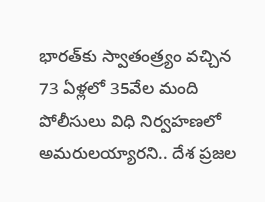భారత్‌కు స్వాతంత్ర్యం వచ్చిన 73 ఏళ్లలో 35వేల మంది పోలీసులు విధి నిర్వహణలో అమరులయ్యారని.. దేశ ప్రజల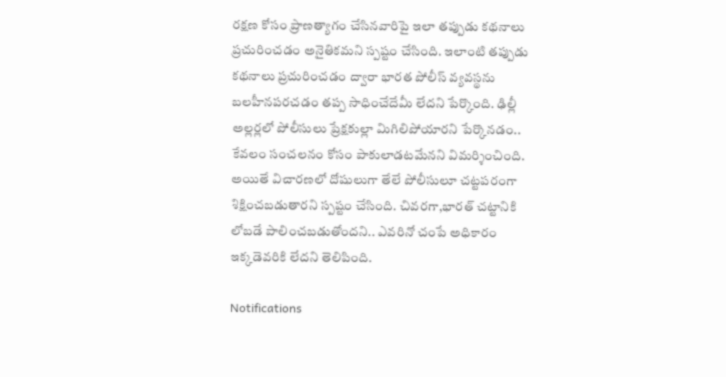రక్షణ కోసం ప్రాణత్యాగం చేసినవారిపై ఇలా తప్పుడు కథనాలు ప్రచురించడం అనైతికమని స్పష్టం చేసింది. ఇలాంటి తప్పుడు కథనాలు ప్రచురించడం ద్వారా భారత పోలీస్ వ్యవస్థను బలహీనపరచడం తప్ప సాధించేదేమీ లేదని పేర్కొంది. ఢిల్లీ అల్లర్లలో పోలీసులు ప్రేక్షకుల్లా మిగిలిపోయారని పేర్కొనడం.. కేవలం సంచలనం కోసం పాకులాడటమేనని విమర్శించింది. అయితే విచారణలో దోషులుగా తేలే పోలీసులూ చట్టపరంగా శిక్షించబడుతారని స్పష్టం చేసింది. చివరగా,భారత్ చట్టానికి లోబడే పాలించబడుతోందని.. ఎవరినో చంపే అధికారం ఇక్కడెవరికి లేదని తెలిపింది.

Notifications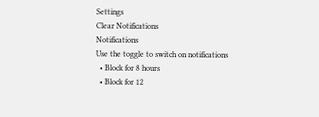Settings
Clear Notifications
Notifications
Use the toggle to switch on notifications
  • Block for 8 hours
  • Block for 12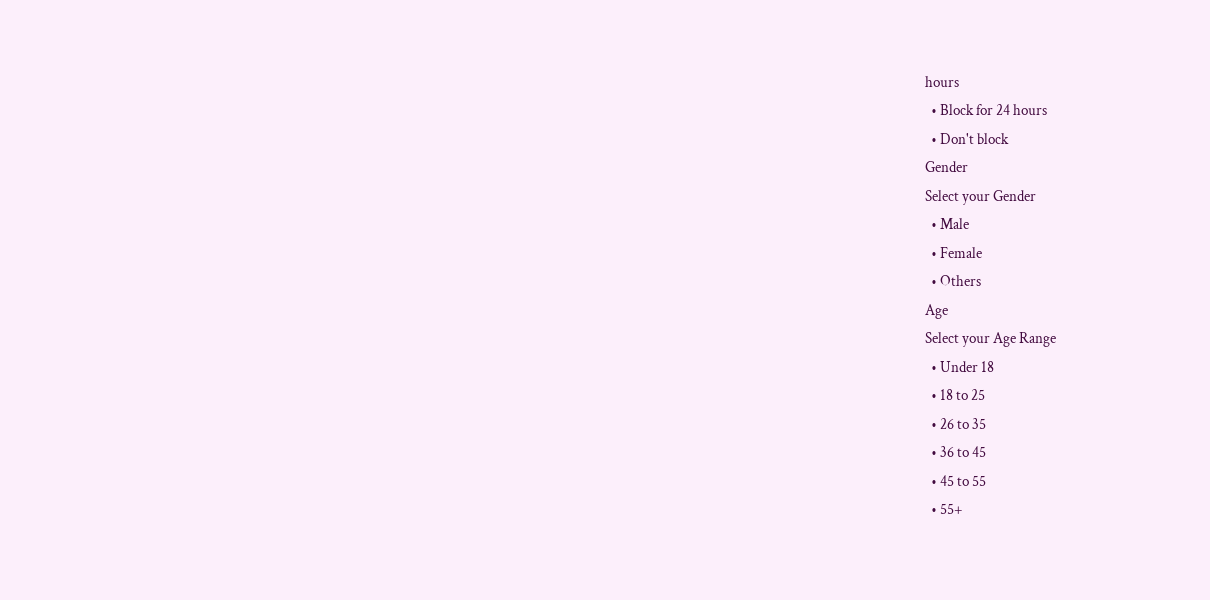hours
  • Block for 24 hours
  • Don't block
Gender
Select your Gender
  • Male
  • Female
  • Others
Age
Select your Age Range
  • Under 18
  • 18 to 25
  • 26 to 35
  • 36 to 45
  • 45 to 55
  • 55+